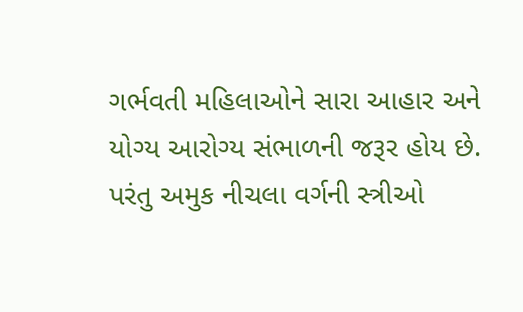ગર્ભવતી મહિલાઓને સારા આહાર અને યોગ્ય આરોગ્ય સંભાળની જરૂર હોય છે. પરંતુ અમુક નીચલા વર્ગની સ્ત્રીઓ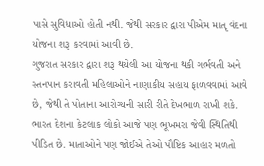પાસે સુવિધાઓ હોતી નથી. જેથી સરકાર દ્વારા પીએમ માતૃ વંદના યોજના શરૂ કરવામાં આવી છે.
ગુજરાત સરકાર દ્વારા શરૂ થયેલી આ યોજના થકી ગર્ભવતી અને સ્તનપાન કરાવતી મહિલાઓને નાણાકીય સહાય ફાળવવામાં આવે છે, જેથી તે પોતાના આરોગ્યની સારી રીતે દેખભાળ રાખી શકે.
ભારત દેશના કેટલાક લોકો આજે પણ ભૂખમરા જેવી સ્થિતિથી પીડિત છે. માતાઓને પણ જોઈએ તેઓ પૌષ્ટિક આહાર મળતો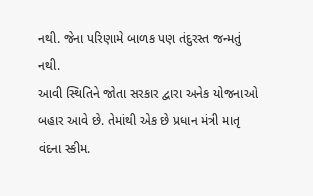નથી. જેના પરિણામે બાળક પણ તંદુરસ્ત જન્મતું નથી.
આવી સ્થિતિને જોતા સરકાર દ્વારા અનેક યોજનાઓ બહાર આવે છે. તેમાંથી એક છે પ્રધાન મંત્રી માતૃ વંદના સ્કીમ.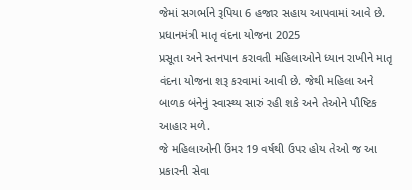જેમાં સગર્ભાને રૂપિયા 6 હજાર સહાય આપવામાં આવે છે.
પ્રધાનમંત્રી માતૃ વંદના યોજના 2025
પ્રસૂતા અને સ્તનપાન કરાવતી મહિલાઓને ધ્યાન રાખીને માતૃ વંદના યોજના શરૂ કરવામાં આવી છે. જેથી મહિલા અને બાળક બંનેનું સ્વાસ્થ્ય સારું રહી શકે અને તેઓને પૌષ્ટિક આહાર મળે.
જે મહિલાઓની ઉંમર 19 વર્ષથી ઉપર હોય તેઓ જ આ પ્રકારની સેવા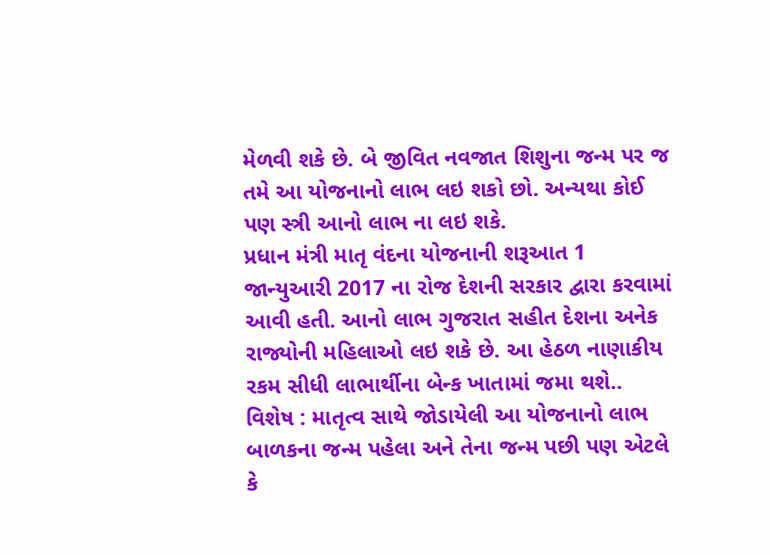મેળવી શકે છે. બે જીવિત નવજાત શિશુના જન્મ પર જ તમે આ યોજનાનો લાભ લઇ શકો છો. અન્યથા કોઈ પણ સ્ત્રી આનો લાભ ના લઇ શકે.
પ્રધાન મંત્રી માતૃ વંદના યોજનાની શરૂઆત 1 જાન્યુઆરી 2017 ના રોજ દેશની સરકાર દ્વારા કરવામાં આવી હતી. આનો લાભ ગુજરાત સહીત દેશના અનેક રાજ્યોની મહિલાઓ લઇ શકે છે. આ હેઠળ નાણાકીય રકમ સીધી લાભાર્થીના બેન્ક ખાતામાં જમા થશે..
વિશેષ : માતૃત્વ સાથે જોડાયેલી આ યોજનાનો લાભ બાળકના જન્મ પહેલા અને તેના જન્મ પછી પણ એટલે કે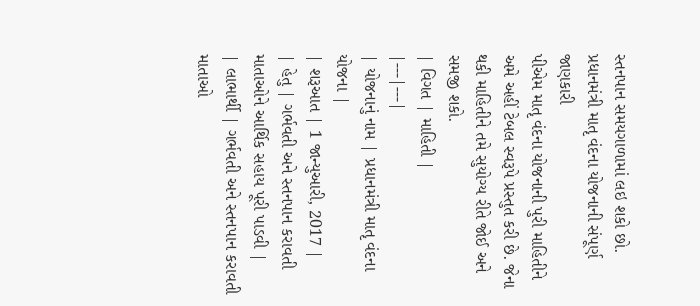સ્તનપાન સમયગાળામાં લઇ શકો છો.
પ્રધાનમંત્રી માતૃ વંદના યોજનાની સંપૂર્ણ જાણકારી
પીએમ માતૃ વંદના યોજનાની પુરી માહિતીને અમે અહીં ટેબલ સ્વરૂપે પ્રસ્તુત કરી છે. જેના થકી માહિતીને તમે સુયોગ્ય રીતે જોઈ અને સમજી શકો.
| વિગત | માહિતી |
|---|---|
| યોજનાનું નામ | પ્રધાનમંત્રી માતૃ વંદના યોજના |
| શરૂઆત | 1 જાન્યુઆરી, 2017 |
| હેતુ | ગર્ભવતી અને સ્તનપાન કરાવતી માતાઓને આર્થિક સહાય પૂરી પાડવી |
| લાભાર્થી | ગર્ભવતી અને સ્તનપાન કરાવતી માતાઓ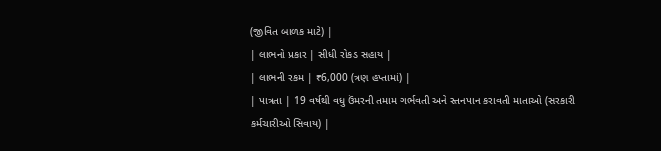(જીવિત બાળક માટે) |
| લાભનો પ્રકાર | સીધી રોકડ સહાય |
| લાભની રકમ | ₹6,000 (ત્રણ હપ્તામાં) |
| પાત્રતા | 19 વર્ષથી વધુ ઉંમરની તમામ ગર્ભવતી અને સ્તનપાન કરાવતી માતાઓ (સરકારી કર્મચારીઓ સિવાય) |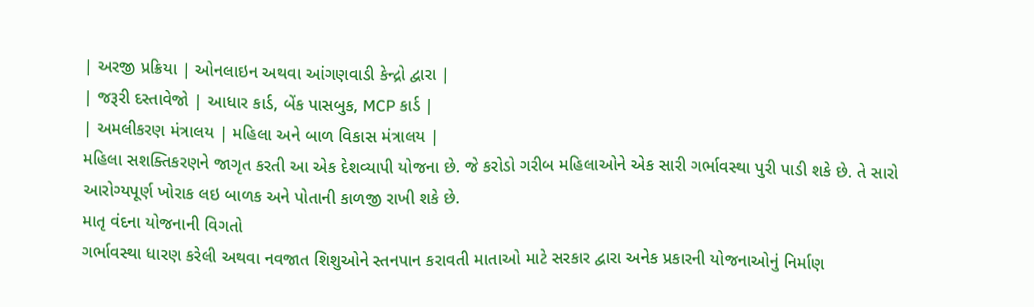| અરજી પ્રક્રિયા | ઓનલાઇન અથવા આંગણવાડી કેન્દ્રો દ્વારા |
| જરૂરી દસ્તાવેજો | આધાર કાર્ડ, બેંક પાસબુક, MCP કાર્ડ |
| અમલીકરણ મંત્રાલય | મહિલા અને બાળ વિકાસ મંત્રાલય |
મહિલા સશક્તિકરણને જાગૃત કરતી આ એક દેશવ્યાપી યોજના છે. જે કરોડો ગરીબ મહિલાઓને એક સારી ગર્ભાવસ્થા પુરી પાડી શકે છે. તે સારો આરોગ્યપૂર્ણ ખોરાક લઇ બાળક અને પોતાની કાળજી રાખી શકે છે.
માતૃ વંદના યોજનાની વિગતો
ગર્ભાવસ્થા ધારણ કરેલી અથવા નવજાત શિશુઓને સ્તનપાન કરાવતી માતાઓ માટે સરકાર દ્વારા અનેક પ્રકારની યોજનાઓનું નિર્માણ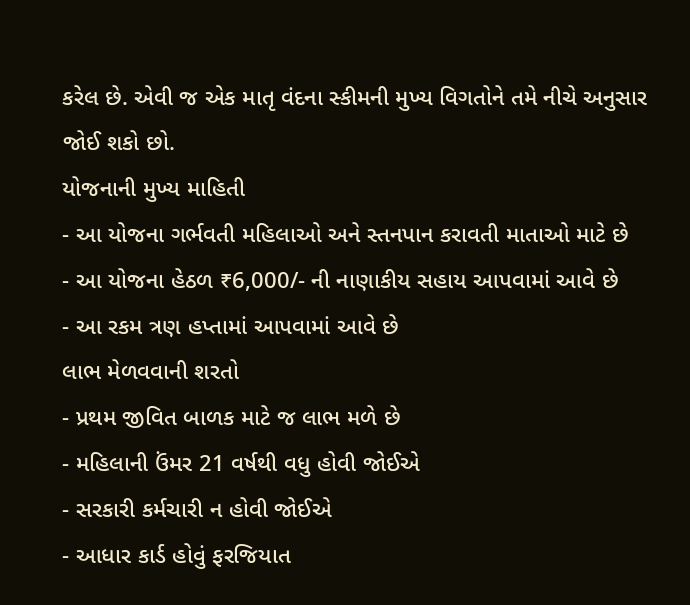કરેલ છે. એવી જ એક માતૃ વંદના સ્કીમની મુખ્ય વિગતોને તમે નીચે અનુસાર જોઈ શકો છો.
યોજનાની મુખ્ય માહિતી
- આ યોજના ગર્ભવતી મહિલાઓ અને સ્તનપાન કરાવતી માતાઓ માટે છે
- આ યોજના હેઠળ ₹6,000/- ની નાણાકીય સહાય આપવામાં આવે છે
- આ રકમ ત્રણ હપ્તામાં આપવામાં આવે છે
લાભ મેળવવાની શરતો
- પ્રથમ જીવિત બાળક માટે જ લાભ મળે છે
- મહિલાની ઉંમર 21 વર્ષથી વધુ હોવી જોઈએ
- સરકારી કર્મચારી ન હોવી જોઈએ
- આધાર કાર્ડ હોવું ફરજિયાત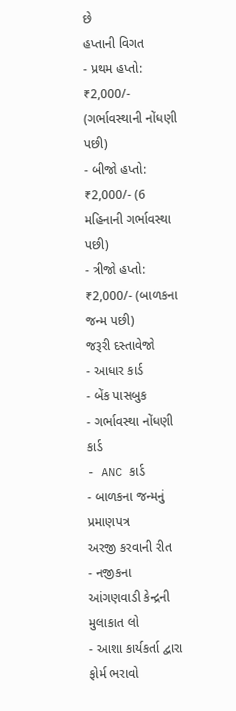છે
હપ્તાની વિગત
- પ્રથમ હપ્તો: ₹2,000/- (ગર્ભાવસ્થાની નોંધણી પછી)
- બીજો હપ્તો: ₹2,000/- (6 મહિનાની ગર્ભાવસ્થા પછી)
- ત્રીજો હપ્તો: ₹2,000/- (બાળકના જન્મ પછી)
જરૂરી દસ્તાવેજો
- આધાર કાર્ડ
- બેંક પાસબુક
- ગર્ભાવસ્થા નોંધણી કાર્ડ
- ANC કાર્ડ
- બાળકના જન્મનું પ્રમાણપત્ર
અરજી કરવાની રીત
- નજીકના આંગણવાડી કેન્દ્રની મુલાકાત લો
- આશા કાર્યકર્તા દ્વારા ફોર્મ ભરાવો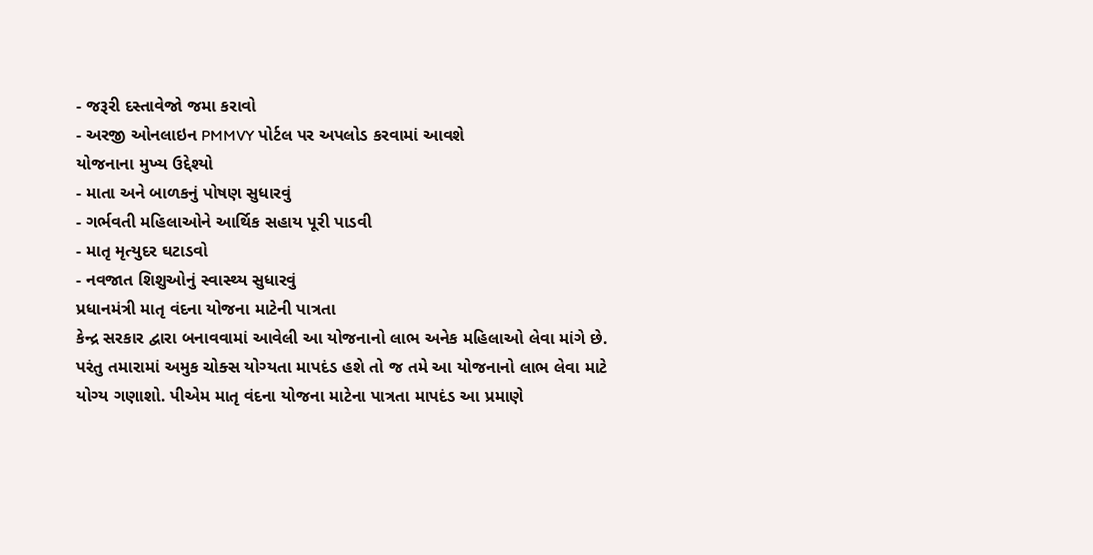- જરૂરી દસ્તાવેજો જમા કરાવો
- અરજી ઓનલાઇન PMMVY પોર્ટલ પર અપલોડ કરવામાં આવશે
યોજનાના મુખ્ય ઉદ્દેશ્યો
- માતા અને બાળકનું પોષણ સુધારવું
- ગર્ભવતી મહિલાઓને આર્થિક સહાય પૂરી પાડવી
- માતૃ મૃત્યુદર ઘટાડવો
- નવજાત શિશુઓનું સ્વાસ્થ્ય સુધારવું
પ્રધાનમંત્રી માતૃ વંદના યોજના માટેની પાત્રતા
કેન્દ્ર સરકાર દ્વારા બનાવવામાં આવેલી આ યોજનાનો લાભ અનેક મહિલાઓ લેવા માંગે છે. પરંતુ તમારામાં અમુક ચોક્સ યોગ્યતા માપદંડ હશે તો જ તમે આ યોજનાનો લાભ લેવા માટે યોગ્ય ગણાશો. પીએમ માતૃ વંદના યોજના માટેના પાત્રતા માપદંડ આ પ્રમાણે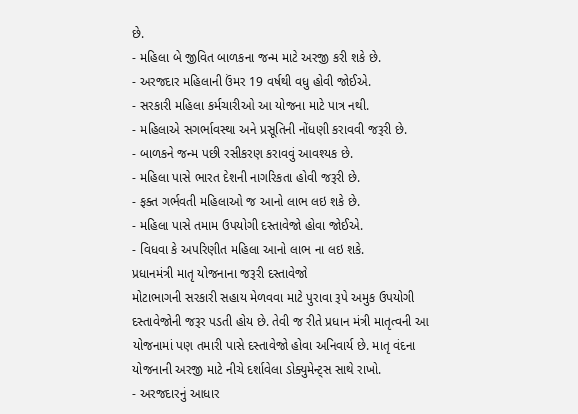છે.
- મહિલા બે જીવિત બાળકના જન્મ માટે અરજી કરી શકે છે.
- અરજદાર મહિલાની ઉંમર 19 વર્ષથી વધુ હોવી જોઈએ.
- સરકારી મહિલા કર્મચારીઓ આ યોજના માટે પાત્ર નથી.
- મહિલાએ સગર્ભાવસ્થા અને પ્રસૂતિની નોંધણી કરાવવી જરૂરી છે.
- બાળકને જન્મ પછી રસીકરણ કરાવવું આવશ્યક છે.
- મહિલા પાસે ભારત દેશની નાગરિકતા હોવી જરૂરી છે.
- ફક્ત ગર્ભવતી મહિલાઓ જ આનો લાભ લઇ શકે છે.
- મહિલા પાસે તમામ ઉપયોગી દસ્તાવેજો હોવા જોઈએ.
- વિધવા કે અપરિણીત મહિલા આનો લાભ ના લઇ શકે.
પ્રધાનમંત્રી માતૃ યોજનાના જરૂરી દસ્તાવેજો
મોટાભાગની સરકારી સહાય મેળવવા માટે પુરાવા રૂપે અમુક ઉપયોગી દસ્તાવેજોની જરૂર પડતી હોય છે. તેવી જ રીતે પ્રધાન મંત્રી માતૃત્વની આ યોજનામાં પણ તમારી પાસે દસ્તાવેજો હોવા અનિવાર્ય છે. માતૃ વંદના યોજનાની અરજી માટે નીચે દર્શાવેલા ડોક્યુમેન્ટ્સ સાથે રાખો.
- અરજદારનું આધાર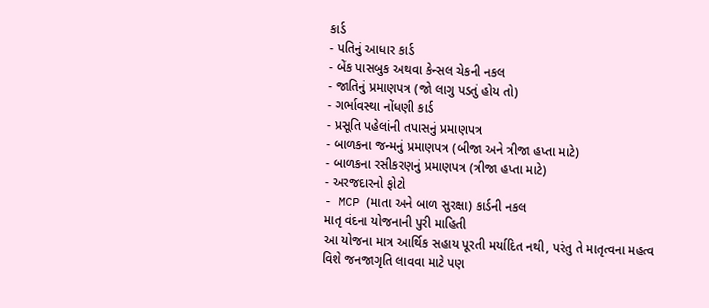કાર્ડ
- પતિનું આધાર કાર્ડ
- બેંક પાસબુક અથવા કેન્સલ ચેકની નકલ
- જાતિનું પ્રમાણપત્ર (જો લાગુ પડતું હોય તો)
- ગર્ભાવસ્થા નોંધણી કાર્ડ
- પ્રસૂતિ પહેલાંની તપાસનું પ્રમાણપત્ર
- બાળકના જન્મનું પ્રમાણપત્ર (બીજા અને ત્રીજા હપ્તા માટે)
- બાળકના રસીકરણનું પ્રમાણપત્ર (ત્રીજા હપ્તા માટે)
- અરજદારનો ફોટો
- MCP (માતા અને બાળ સુરક્ષા) કાર્ડની નકલ
માતૃ વંદના યોજનાની પુરી માહિતી
આ યોજના માત્ર આર્થિક સહાય પૂરતી મર્યાદિત નથી, પરંતુ તે માતૃત્વના મહત્વ વિશે જનજાગૃતિ લાવવા માટે પણ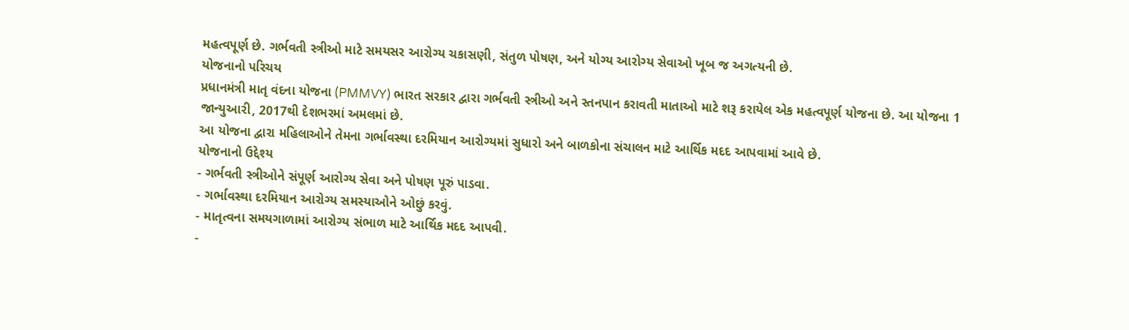મહત્વપૂર્ણ છે. ગર્ભવતી સ્ત્રીઓ માટે સમયસર આરોગ્ય ચકાસણી, સંતુળ પોષણ, અને યોગ્ય આરોગ્ય સેવાઓ ખૂબ જ અગત્યની છે.
યોજનાનો પરિચય
પ્રધાનમંત્રી માતૃ વંદના યોજના (PMMVY) ભારત સરકાર દ્વારા ગર્ભવતી સ્ત્રીઓ અને સ્તનપાન કરાવતી માતાઓ માટે શરૂ કરાયેલ એક મહત્વપૂર્ણ યોજના છે. આ યોજના 1 જાન્યુઆરી, 2017થી દેશભરમાં અમલમાં છે.
આ યોજના દ્વારા મહિલાઓને તેમના ગર્ભાવસ્થા દરમિયાન આરોગ્યમાં સુધારો અને બાળકોના સંચાલન માટે આર્થિક મદદ આપવામાં આવે છે.
યોજનાનો ઉદ્દેશ્ય
- ગર્ભવતી સ્ત્રીઓને સંપૂર્ણ આરોગ્ય સેવા અને પોષણ પૂરું પાડવા.
- ગર્ભાવસ્થા દરમિયાન આરોગ્ય સમસ્યાઓને ઓછું કરવું.
- માતૃત્વના સમયગાળામાં આરોગ્ય સંભાળ માટે આર્થિક મદદ આપવી.
-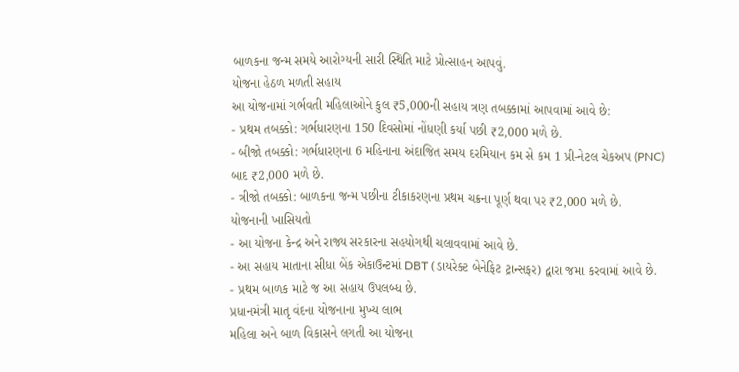બાળકના જન્મ સમયે આરોગ્યની સારી સ્થિતિ માટે પ્રોત્સાહન આપવું.
યોજના હેઠળ મળતી સહાય
આ યોજનામાં ગર્ભવતી મહિલાઓને કુલ ₹5,000ની સહાય ત્રણ તબક્કામાં આપવામાં આવે છે:
- પ્રથમ તબક્કો: ગર્ભધારણના 150 દિવસોમાં નોંધણી કર્યા પછી ₹2,000 મળે છે.
- બીજો તબક્કો: ગર્ભધારણના 6 મહિનાના અંદાજિત સમય દરમિયાન કમ સે કમ 1 પ્રી-નેટલ ચેકઅપ (PNC) બાદ ₹2,000 મળે છે.
- ત્રીજો તબક્કો: બાળકના જન્મ પછીના ટીકાકરણના પ્રથમ ચક્રના પૂર્ણ થવા પર ₹2,000 મળે છે.
યોજનાની ખાસિયતો
- આ યોજના કેન્દ્ર અને રાજ્ય સરકારના સહયોગથી ચલાવવામાં આવે છે.
- આ સહાય માતાના સીધા બેંક એકાઉન્ટમાં DBT (ડાયરેક્ટ બેનેફિટ ટ્રાન્સફર) દ્વારા જમા કરવામાં આવે છે.
- પ્રથમ બાળક માટે જ આ સહાય ઉપલબ્ધ છે.
પ્રધાનમંત્રી માતૃ વંદના યોજનાના મુખ્ય લાભ
મહિલા અને બાળ વિકાસને લગતી આ યોજના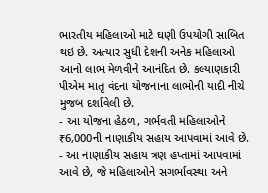ભારતીય મહિલાઓ માટે ઘણી ઉપયોગી સાબિત થઇ છે. અત્યાર સુધી દેશની અનેક મહિલાઓ આનો લાભ મેળવીને આનંદિત છે. કલ્યાણકારી પીએમ માતૃ વંદના યોજનાના લાભોની યાદી નીચે મુજબ દર્શાવેલી છે.
- આ યોજના હેઠળ, ગર્ભવતી મહિલાઓને ₹6,000ની નાણાકીય સહાય આપવામાં આવે છે.
- આ નાણાકીય સહાય ત્રણ હપ્તામાં આપવામાં આવે છે, જે મહિલાઓને સગર્ભાવસ્થા અને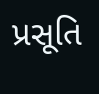પ્રસૂતિ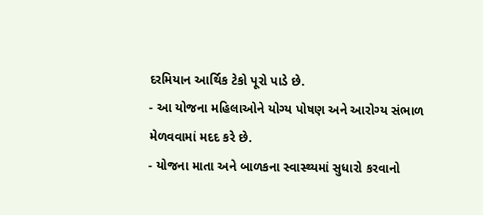દરમિયાન આર્થિક ટેકો પૂરો પાડે છે.
- આ યોજના મહિલાઓને યોગ્ય પોષણ અને આરોગ્ય સંભાળ મેળવવામાં મદદ કરે છે.
- યોજના માતા અને બાળકના સ્વાસ્થ્યમાં સુધારો કરવાનો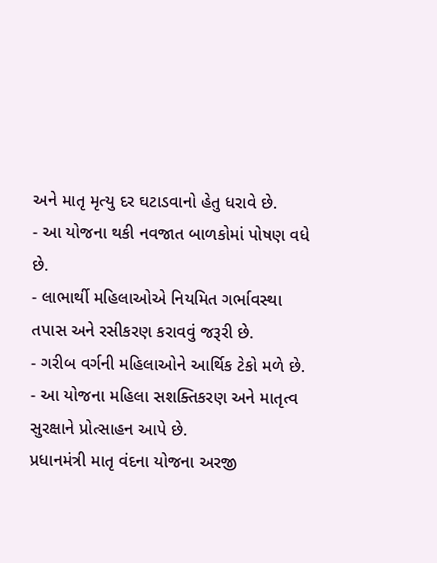અને માતૃ મૃત્યુ દર ઘટાડવાનો હેતુ ધરાવે છે.
- આ યોજના થકી નવજાત બાળકોમાં પોષણ વધે છે.
- લાભાર્થી મહિલાઓએ નિયમિત ગર્ભાવસ્થા તપાસ અને રસીકરણ કરાવવું જરૂરી છે.
- ગરીબ વર્ગની મહિલાઓને આર્થિક ટેકો મળે છે.
- આ યોજના મહિલા સશક્તિકરણ અને માતૃત્વ સુરક્ષાને પ્રોત્સાહન આપે છે.
પ્રધાનમંત્રી માતૃ વંદના યોજના અરજી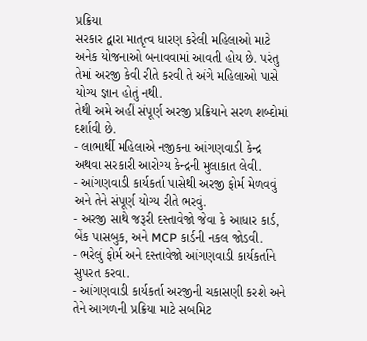પ્રક્રિયા
સરકાર દ્વારા માતૃત્વ ધારણ કરેલી મહિલાઓ માટે અનેક યોજનાઓ બનાવવામાં આવતી હોય છે. પરંતુ તેમાં અરજી કેવી રીતે કરવી તે અંગે મહિલાઓ પાસે યોગ્ય જ્ઞાન હોતું નથી.
તેથી અમે અહીં સંપૂર્ણ અરજી પ્રક્રિયાને સરળ શબ્દોમાં દર્શાવી છે.
- લાભાર્થી મહિલાએ નજીકના આંગણવાડી કેન્દ્ર અથવા સરકારી આરોગ્ય કેન્દ્રની મુલાકાત લેવી.
- આંગણવાડી કાર્યકર્તા પાસેથી અરજી ફોર્મ મેળવવું અને તેને સંપૂર્ણ યોગ્ય રીતે ભરવું.
- અરજી સાથે જરૂરી દસ્તાવેજો જેવા કે આધાર કાર્ડ, બેંક પાસબુક, અને MCP કાર્ડની નકલ જોડવી.
- ભરેલું ફોર્મ અને દસ્તાવેજો આંગણવાડી કાર્યકર્તાને સુપરત કરવા.
- આંગણવાડી કાર્યકર્તા અરજીની ચકાસણી કરશે અને તેને આગળની પ્રક્રિયા માટે સબમિટ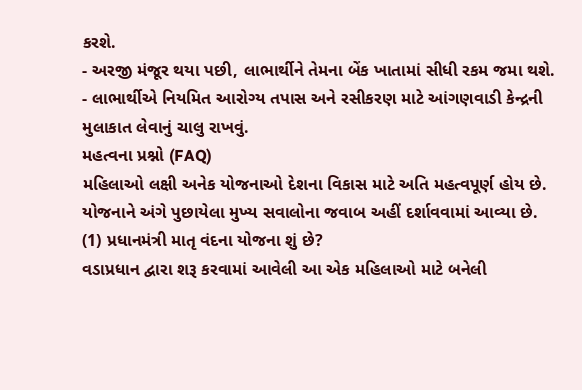કરશે.
- અરજી મંજૂર થયા પછી, લાભાર્થીને તેમના બેંક ખાતામાં સીધી રકમ જમા થશે.
- લાભાર્થીએ નિયમિત આરોગ્ય તપાસ અને રસીકરણ માટે આંગણવાડી કેન્દ્રની મુલાકાત લેવાનું ચાલુ રાખવું.
મહત્વના પ્રશ્નો (FAQ)
મહિલાઓ લક્ષી અનેક યોજનાઓ દેશના વિકાસ માટે અતિ મહત્વપૂર્ણ હોય છે. યોજનાને અંગે પુછાયેલા મુખ્ય સવાલોના જવાબ અહીં દર્શાવવામાં આવ્યા છે.
(1) પ્રધાનમંત્રી માતૃ વંદના યોજના શું છે?
વડાપ્રધાન દ્વારા શરૂ કરવામાં આવેલી આ એક મહિલાઓ માટે બનેલી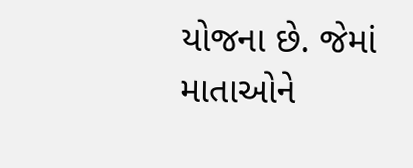યોજના છે. જેમાં માતાઓને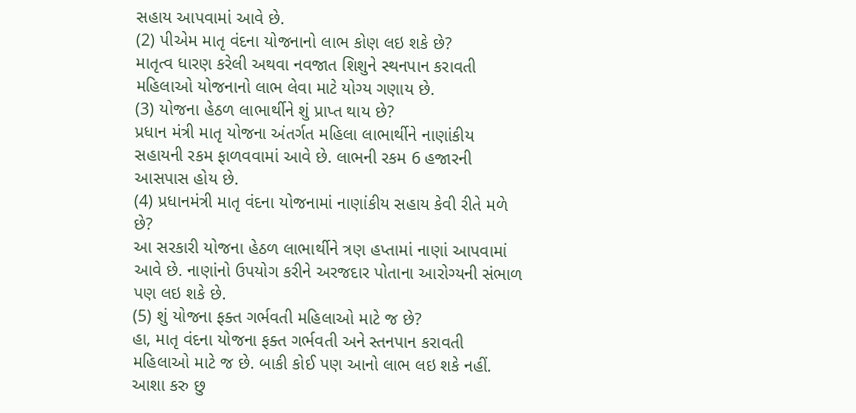સહાય આપવામાં આવે છે.
(2) પીએમ માતૃ વંદના યોજનાનો લાભ કોણ લઇ શકે છે?
માતૃત્વ ધારણ કરેલી અથવા નવજાત શિશુને સ્થનપાન કરાવતી મહિલાઓ યોજનાનો લાભ લેવા માટે યોગ્ય ગણાય છે.
(3) યોજના હેઠળ લાભાર્થીને શું પ્રાપ્ત થાય છે?
પ્રધાન મંત્રી માતૃ યોજના અંતર્ગત મહિલા લાભાર્થીને નાણાંકીય સહાયની રકમ ફાળવવામાં આવે છે. લાભની રકમ 6 હજારની આસપાસ હોય છે.
(4) પ્રધાનમંત્રી માતૃ વંદના યોજનામાં નાણાંકીય સહાય કેવી રીતે મળે છે?
આ સરકારી યોજના હેઠળ લાભાર્થીને ત્રણ હપ્તામાં નાણાં આપવામાં આવે છે. નાણાંનો ઉપયોગ કરીને અરજદાર પોતાના આરોગ્યની સંભાળ પણ લઇ શકે છે.
(5) શું યોજના ફક્ત ગર્ભવતી મહિલાઓ માટે જ છે?
હા, માતૃ વંદના યોજના ફક્ત ગર્ભવતી અને સ્તનપાન કરાવતી મહિલાઓ માટે જ છે. બાકી કોઈ પણ આનો લાભ લઇ શકે નહીં.
આશા કરુ છુ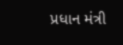પ્રધાન મંત્રી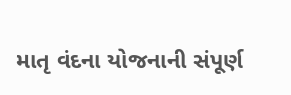માતૃ વંદના યોજનાની સંપૂર્ણ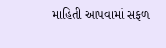માહિતી આપવામાં સફળ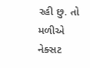રહી છુ. તો મળીએ નેક્સટ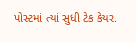પોસ્ટમાં ત્યાં સુધી ટેક કેયર.